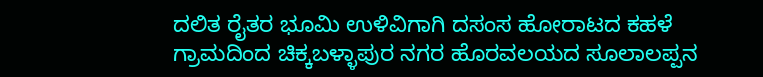ದಲಿತ ರೈತರ ಭೂಮಿ ಉಳಿವಿಗಾಗಿ ದಸಂಸ ಹೋರಾಟದ ಕಹಳೆ
ಗ್ರಾಮದಿಂದ ಚಿಕ್ಕಬಳ್ಳಾಪುರ ನಗರ ಹೊರವಲಯದ ಸೂಲಾಲಪ್ಪನ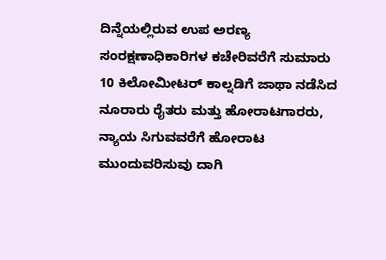ದಿನ್ನೆಯಲ್ಲಿರುವ ಉಪ ಅರಣ್ಯ ಸಂರಕ್ಷಣಾಧಿಕಾರಿಗಳ ಕಚೇರಿವರೆಗೆ ಸುಮಾರು 10 ಕಿಲೋಮೀಟರ್ ಕಾಲ್ನಡಿಗೆ ಜಾಥಾ ನಡೆಸಿದ ನೂರಾರು ರೈತರು ಮತ್ತು ಹೋರಾಟಗಾರರು, ನ್ಯಾಯ ಸಿಗುವವರೆಗೆ ಹೋರಾಟ ಮುಂದುವರಿಸುವು ದಾಗಿ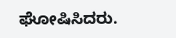ಘೋಷಿಸಿದರು.